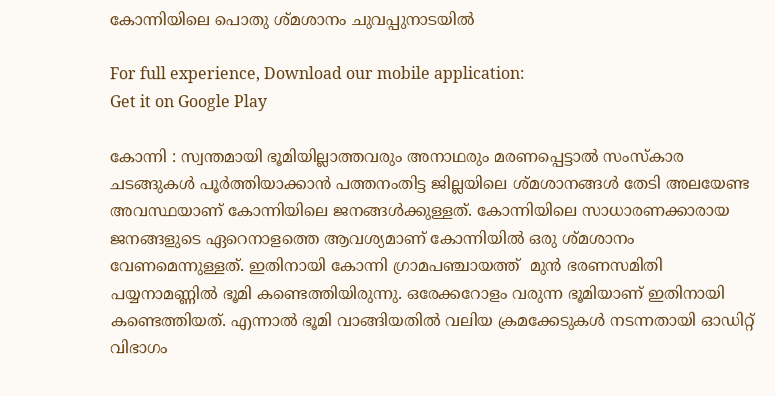കോന്നിയിലെ പൊതു ശ്മശാനം ചുവപ്പുനാടയില്‍

For full experience, Download our mobile application:
Get it on Google Play

കോന്നി : സ്വന്തമായി ഭൂമിയില്ലാത്തവരും അനാഥരും മരണപ്പെട്ടാല്‍ സംസ്കാര ചടങ്ങുകള്‍ പൂര്‍ത്തിയാക്കാന്‍ പത്തനംതിട്ട ജില്ലയിലെ ശ്മശാനങ്ങള്‍ തേടി അലയേണ്ട അവസ്ഥയാണ് കോന്നിയിലെ ജനങ്ങള്‍ക്കുള്ളത്. കോന്നിയിലെ സാധാരണക്കാരായ ജനങ്ങളുടെ ഏറെനാളത്തെ ആവശ്യമാണ്‌ കോന്നിയില്‍ ഒരു ശ്മശാനം വേണമെന്നുള്ളത്. ഇതിനായി കോന്നി ഗ്രാമപഞ്ചായത്ത്  മുന്‍ ഭരണസമിതി പയ്യനാമണ്ണില്‍ ഭൂമി കണ്ടെത്തിയിരുന്നു. ഒരേക്കറോളം വരുന്ന ഭൂമിയാണ്‌ ഇതിനായി കണ്ടെത്തിയത്. എന്നാല്‍ ഭൂമി വാങ്ങിയതില്‍ വലിയ ക്രമക്കേടുകള്‍ നടന്നതായി ഓഡിറ്റ് വിഭാഗം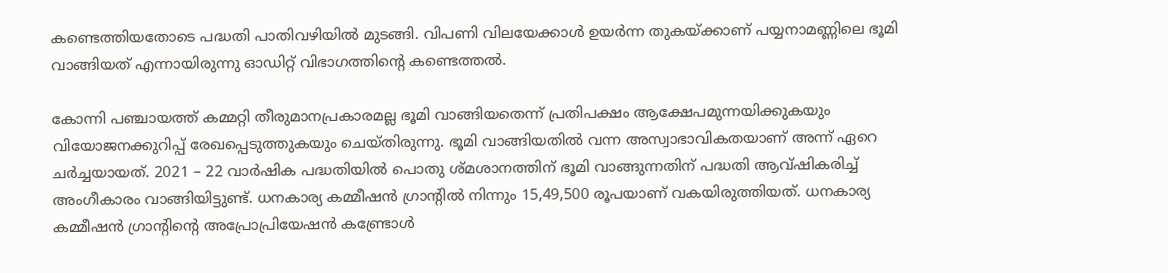കണ്ടെത്തിയതോടെ പദ്ധതി പാതിവഴിയില്‍ മുടങ്ങി. വിപണി വിലയേക്കാള്‍ ഉയര്‍ന്ന തുകയ്ക്കാണ് പയ്യനാമണ്ണിലെ ഭൂമി വാങ്ങിയത് എന്നായിരുന്നു ഓഡിറ്റ് വിഭാഗത്തിന്റെ കണ്ടെത്തല്‍.

കോന്നി പഞ്ചായത്ത് കമ്മറ്റി തീരുമാനപ്രകാരമല്ല ഭൂമി വാങ്ങിയതെന്ന് പ്രതിപക്ഷം ആക്ഷേപമുന്നയിക്കുകയും വിയോജനക്കുറിപ്പ്‌ രേഖപ്പെടുത്തുകയും ചെയ്തിരുന്നു. ഭൂമി വാങ്ങിയതില്‍ വന്ന അസ്വാഭാവികതയാണ് അന്ന് ഏറെ ചര്‍ച്ചയായത്. 2021 – 22 വാര്‍ഷിക പദ്ധതിയില്‍ പൊതു ശ്മശാനത്തിന് ഭൂമി വാങ്ങുന്നതിന് പദ്ധതി ആവ്ഷികരിച്ച് അംഗീകാരം വാങ്ങിയിട്ടുണ്ട്. ധനകാര്യ കമ്മീഷന്‍ ഗ്രാന്‍റില്‍ നിന്നും 15,49,500 രൂപയാണ് വകയിരുത്തിയത്. ധനകാര്യ കമ്മീഷന്‍ ഗ്രാന്‍റിന്‍റെ അപ്രോപ്രിയേഷന്‍ കണ്ട്രോള്‍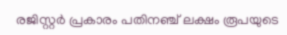രജിസ്റ്റര്‍ പ്രകാരം പതിനഞ്ച് ലക്ഷം രൂപയുടെ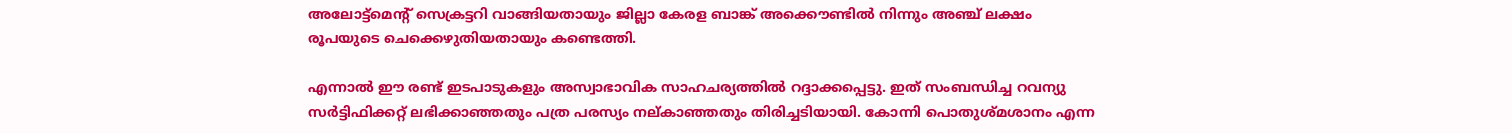അലോട്ട്മെന്‍റ് സെക്രട്ടറി വാങ്ങിയതായും ജില്ലാ കേരള ബാങ്ക് അക്കൌണ്ടില്‍ നിന്നും അഞ്ച് ലക്ഷം രൂപയുടെ ചെക്കെഴുതിയതായും കണ്ടെത്തി.

എന്നാല്‍ ഈ രണ്ട് ഇടപാടുകളും അസ്വാഭാവിക സാഹചര്യത്തില്‍ റദ്ദാക്കപ്പെട്ടു. ഇത് സംബന്ധിച്ച റവന്യു സര്‍ട്ടിഫിക്കറ്റ് ലഭിക്കാഞ്ഞതും പത്ര പരസ്യം നല്കാഞ്ഞതും തിരിച്ചടിയായി. കോന്നി പൊതുശ്മശാനം എന്ന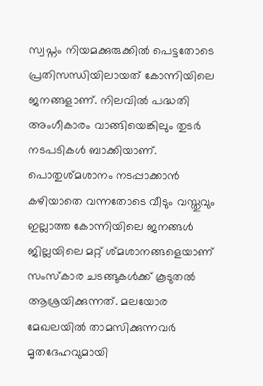സ്വപ്നം നിയമക്കുരുക്കില്‍ പെട്ടതോടെ പ്രതിസന്ധിയിലായത് കോന്നിയിലെ ജനങ്ങളാണ്. നിലവില്‍ പദ്ധതി അംഗീകാരം വാങ്ങിയെങ്കിലും തുടര്‍ നടപടികള്‍ ബാക്കിയാണ്. പൊതുശ്മശാനം നടപ്പാക്കാന്‍ കഴിയാതെ വന്നതോടെ വീടും വസ്തുവും ഇല്ലാത്ത കോന്നിയിലെ ജനങ്ങള്‍ ജില്ലയിലെ മറ്റ് ശ്മശാനങ്ങളെയാണ് സംസ്കാര ചടങ്ങുകള്‍ക്ക് കൂടുതല്‍ ആശ്രയിക്കുന്നത്. മലയോര മേഖലയില്‍ താമസിക്കുന്നവര്‍ മൃതദേഹവുമായി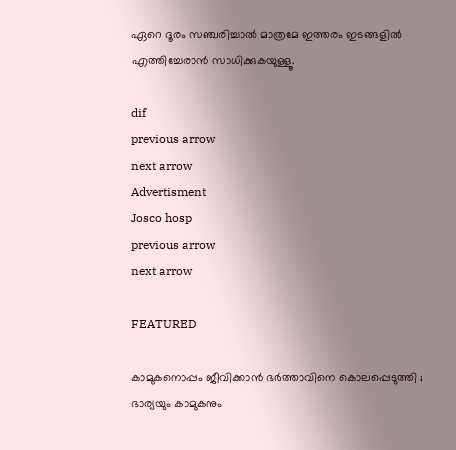ഏറെ ദൂരം സഞ്ചരിച്ചാല്‍ മാത്രമേ ഇത്തരം ഇടങ്ങളില്‍ എത്തിച്ചേരാന്‍ സാധിക്കുകയുള്ളൂ.

dif
previous arrow
next arrow
Advertisment
Josco hosp
previous arrow
next arrow

FEATURED

കാമുകനൊപ്പം ജീവിക്കാൻ ഭർത്താവിനെ കൊലപ്പെടുത്തി ; ഭാര്യയും കാമുകനും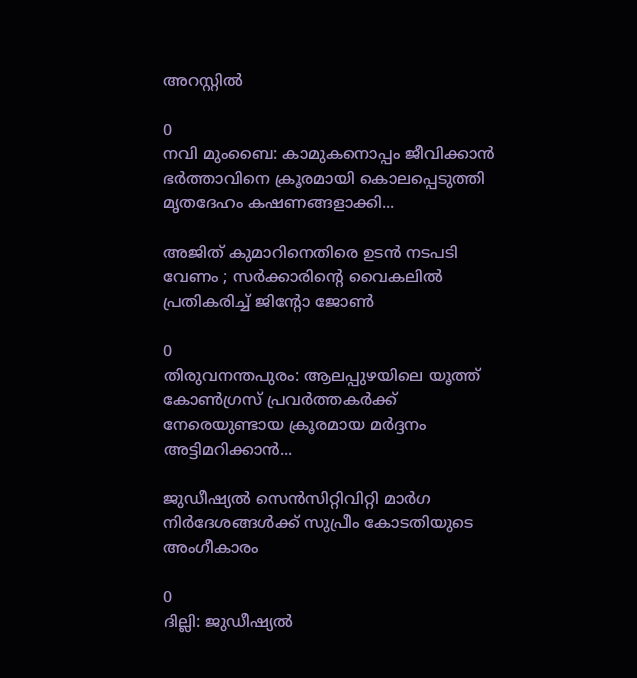അറസ്റ്റിൽ

0
നവി മുംബൈ: കാമുകനൊപ്പം ജീവിക്കാൻ ഭർത്താവിനെ ക്രൂരമായി കൊലപ്പെടുത്തി മൃതദേഹം കഷണങ്ങളാക്കി...

അജിത് കുമാറിനെതിരെ ഉടൻ നടപടി വേണം ; സർക്കാരിന്‍റെ വൈകലിൽ പ്രതികരിച്ച് ജിന്‍റോ ജോൺ

0
തിരുവനന്തപുരം: ആലപ്പുഴയിലെ യൂത്ത് കോൺഗ്രസ് പ്രവർത്തകർക്ക് നേരെയുണ്ടായ ക്രൂരമായ മർദ്ദനം അട്ടിമറിക്കാൻ...

ജുഡീഷ്യൽ സെൻസിറ്റിവിറ്റി മാർഗ നിർദേശങ്ങൾക്ക് സുപ്രീം കോടതിയുടെ അംഗീകാരം

0
ദില്ലി: ജുഡീഷ്യൽ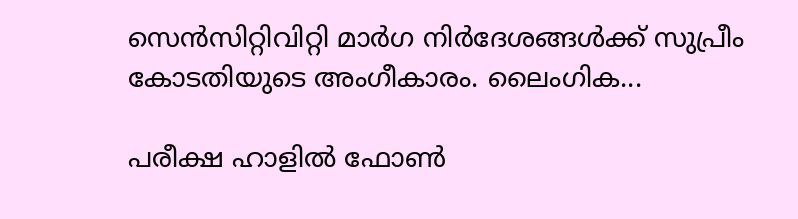സെൻസിറ്റിവിറ്റി മാർഗ നിർദേശങ്ങൾക്ക് സുപ്രീം കോടതിയുടെ അംഗീകാരം. ലൈംഗിക...

പരീക്ഷ ഹാളിൽ ഫോൺ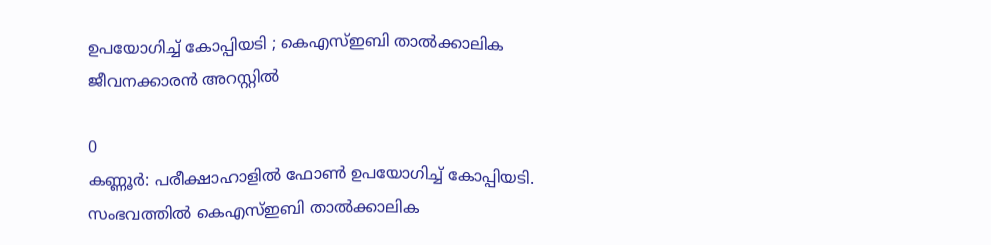ഉപയോഗിച്ച് കോപ്പിയടി ; കെഎസ്ഇബി താൽക്കാലിക ജീവനക്കാരൻ അറസ്റ്റിൽ

0
കണ്ണൂർ: പരീക്ഷാഹാളിൽ ഫോൺ ഉപയോഗിച്ച് കോപ്പിയടി. സംഭവത്തിൽ കെഎസ്ഇബി താൽക്കാലിക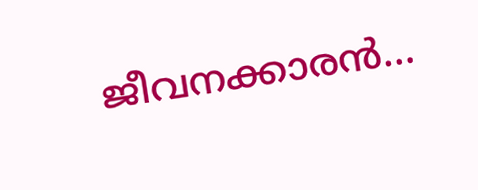ജീവനക്കാരൻ...